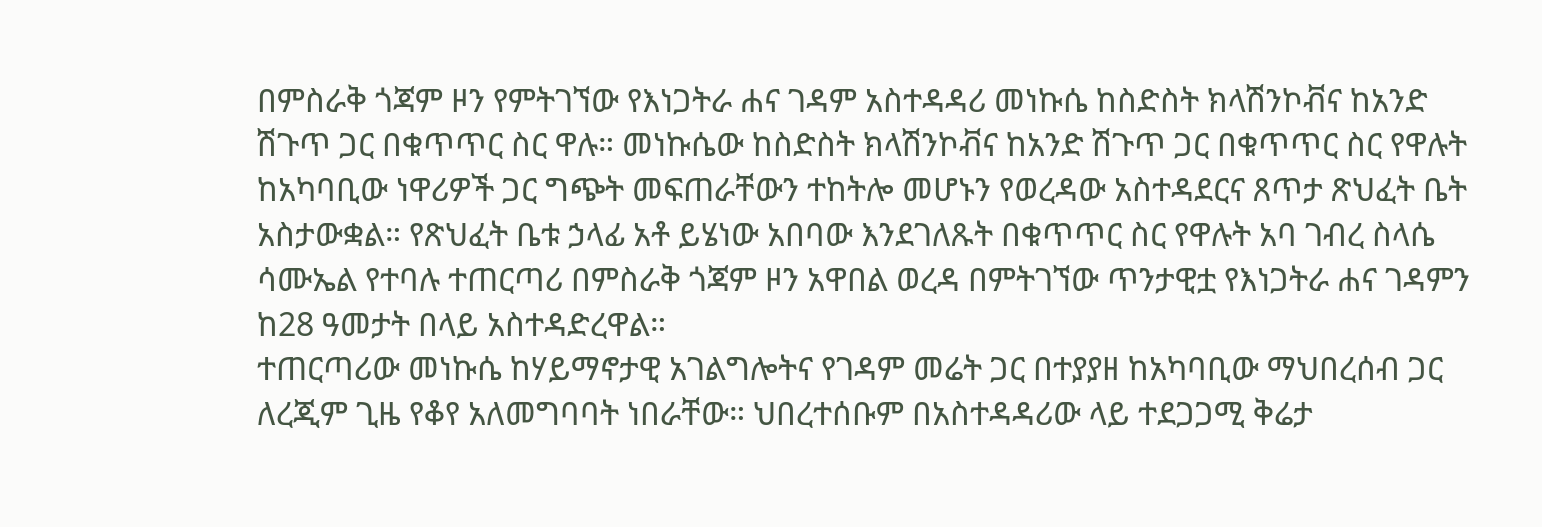በምስራቅ ጎጃም ዞን የምትገኘው የእነጋትራ ሐና ገዳም አስተዳዳሪ መነኩሴ ከስድስት ክላሽንኮቭና ከአንድ ሽጉጥ ጋር በቁጥጥር ስር ዋሉ። መነኩሴው ከስድስት ክላሽንኮቭና ከአንድ ሽጉጥ ጋር በቁጥጥር ስር የዋሉት ከአካባቢው ነዋሪዎች ጋር ግጭት መፍጠራቸውን ተከትሎ መሆኑን የወረዳው አስተዳደርና ጸጥታ ጽህፈት ቤት አስታውቋል። የጽህፈት ቤቱ ኃላፊ አቶ ይሄነው አበባው እንደገለጹት በቁጥጥር ስር የዋሉት አባ ገብረ ስላሴ ሳሙኤል የተባሉ ተጠርጣሪ በምስራቅ ጎጃም ዞን አዋበል ወረዳ በምትገኘው ጥንታዊቷ የእነጋትራ ሐና ገዳምን ከ28 ዓመታት በላይ አስተዳድረዋል።
ተጠርጣሪው መነኩሴ ከሃይማኖታዊ አገልግሎትና የገዳም መሬት ጋር በተያያዘ ከአካባቢው ማህበረሰብ ጋር ለረጂም ጊዜ የቆየ አለመግባባት ነበራቸው። ህበረተሰቡም በአስተዳዳሪው ላይ ተደጋጋሚ ቅሬታ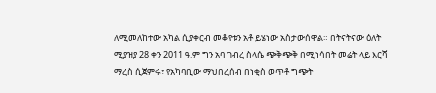ለሚመለከተው አካል ሲያቀርብ መቆየቱን አቶ ይሄነው አስታውሰዋል። በትናትናው ዕለት ሚያዝያ 28 ቀን 2011 ዓ.ም ግን አባ ገብረ ስላሴ ጭቅጭቅ በሚነሳበት መሬት ላይ እርሻ ማረስ ሲጀምሩ፣ የአካባቢው ማህበረሰብ በነቂስ ወጥቶ ግጭት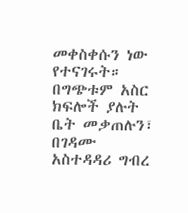መቀስቀሱን ነው የተናገሩት። በግጭቱም አስር ክፍሎች ያሉት ቤት መቃጠሉን፣ በገዳሙ አስተዳዳሪ ግብረ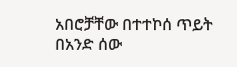አበሮቻቸው በተተኮሰ ጥይት በአንድ ሰው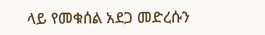ላይ የመቁሰል አደጋ መድረሱን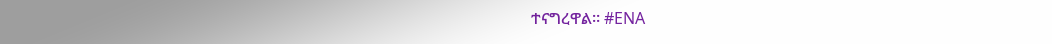ተናግረዋል። #ENA